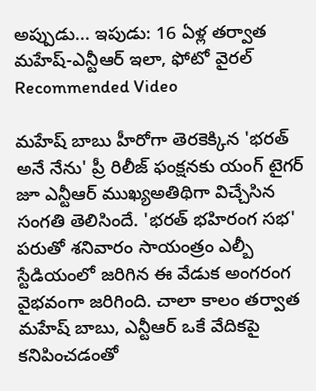అప్పుడు... ఇపుడు: 16 ఏళ్ల తర్వాత మహేష్-ఎన్టీఆర్ ఇలా, ఫోటో వైరల్
Recommended Video

మహేష్ బాబు హీరోగా తెరకెక్కిన 'భరత్ అనే నేను' ప్రీ రిలీజ్ ఫంక్షనకు యంగ్ టైగర్ జూ ఎన్టీఆర్ ముఖ్యఅతిథిగా విచ్చేసిన సంగతి తెలిసిందే. 'భరత్ భహిరంగ సభ' పరుతో శనివారం సాయంత్రం ఎల్బీ స్టేడియంలో జరిగిన ఈ వేడుక అంగరంగ వైభవంగా జరిగింది. చాలా కాలం తర్వాత మహేష్ బాబు, ఎన్టీఆర్ ఒకే వేదికపై కనిపించడంతో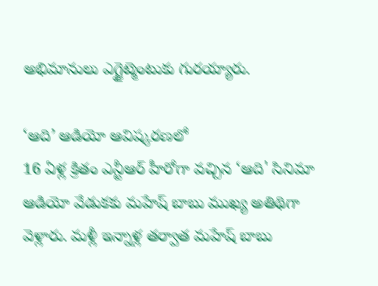అభిమానులు ఎగ్జైట్మెంటుకు గురయ్యారు.

‘ఆది’ ఆడియో ఆవిష్కరణలో
16 ఏళ్ల క్రితం ఎన్టీఆర్ హీరోగా వచ్చిన ‘ఆది' సినిమా ఆడియో వేడుకకు మహేష్ బాబు ముఖ్య అతిథిగా వెళ్లారు. మళ్లీ ఇన్నాళ్ల తర్వాత మహేష్ బాబు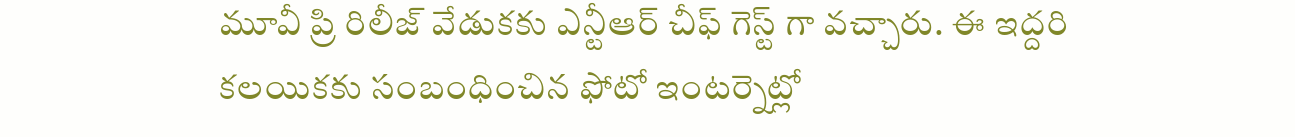మూవీ ప్రి రిలీజ్ వేడుకకు ఎన్టీఆర్ చీఫ్ గెస్ట్ గా వచ్చారు. ఈ ఇద్దరి కలయికకు సంబంధించిన ఫోటో ఇంటర్నెట్లో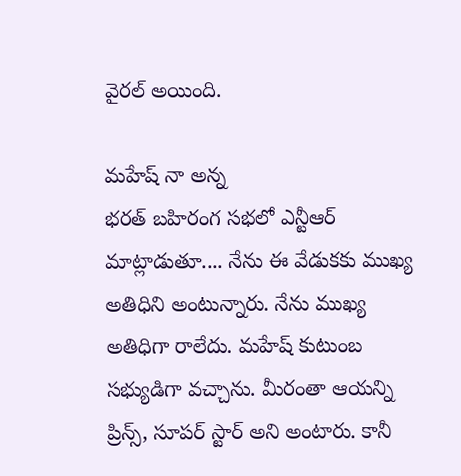వైరల్ అయింది.

మహేష్ నా అన్న
భరత్ బహిరంగ సభలో ఎన్టీఆర్ మాట్లాడుతూ.... నేను ఈ వేడుకకు ముఖ్య అతిధిని అంటున్నారు. నేను ముఖ్య అతిధిగా రాలేదు. మహేష్ కుటుంబ సభ్యుడిగా వచ్చాను. మీరంతా ఆయన్ని ప్రిన్స్, సూపర్ స్టార్ అని అంటారు. కానీ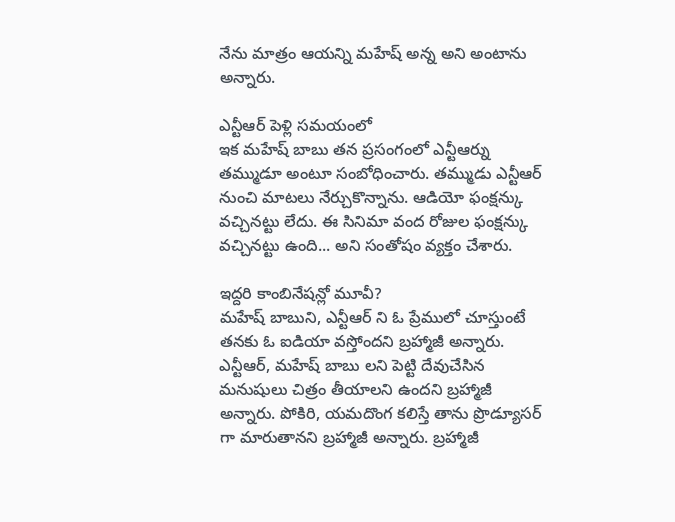నేను మాత్రం ఆయన్ని మహేష్ అన్న అని అంటాను అన్నారు.

ఎన్టీఆర్ పెళ్లి సమయంలో
ఇక మహేష్ బాబు తన ప్రసంగంలో ఎన్టీఆర్ను తమ్ముడూ అంటూ సంబోధించారు. తమ్ముడు ఎన్టీఆర్ నుంచి మాటలు నేర్చుకొన్నాను. ఆడియో ఫంక్షన్కు వచ్చినట్టు లేదు. ఈ సినిమా వంద రోజుల ఫంక్షన్కు వచ్చినట్టు ఉంది... అని సంతోషం వ్యక్తం చేశారు.

ఇద్దరి కాంబినేషన్లో మూవీ?
మహేష్ బాబుని, ఎన్టీఆర్ ని ఓ ప్రేములో చూస్తుంటే తనకు ఓ ఐడియా వస్తోందని బ్రహ్మాజీ అన్నారు. ఎన్టీఆర్, మహేష్ బాబు లని పెట్టి దేవుచేసిన మనుషులు చిత్రం తీయాలని ఉందని బ్రహ్మాజీ అన్నారు. పోకిరి, యమదొంగ కలిస్తే తాను ప్రొడ్యూసర్ గా మారుతానని బ్రహ్మాజీ అన్నారు. బ్రహ్మాజీ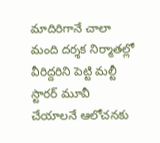మాదిరిగానే చాలా మంది దర్శక నిర్మాతల్లో వీరిద్దరిని పెట్టి మల్టీ స్టారర్ మూవీ చేయాలనే ఆలోచనకు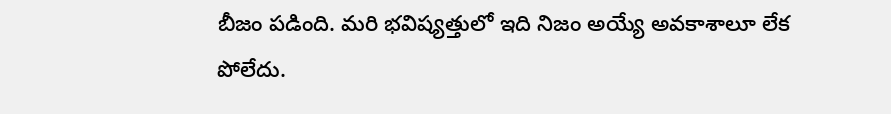బీజం పడింది. మరి భవిష్యత్తులో ఇది నిజం అయ్యే అవకాశాలూ లేక పోలేదు.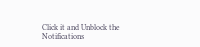Click it and Unblock the Notifications